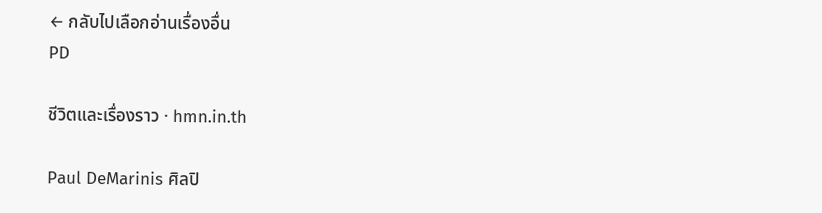← กลับไปเลือกอ่านเรื่องอื่น
PD

ชีวิตและเรื่องราว · hmn.in.th

Paul DeMarinis ศิลปิ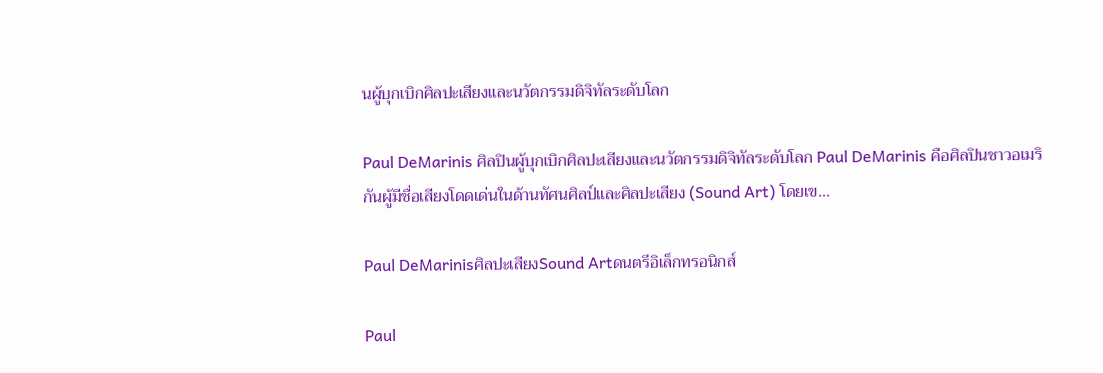นผู้บุกเบิกศิลปะเสียงและนวัตกรรมดิจิทัลระดับโลก

Paul DeMarinis ศิลปินผู้บุกเบิกศิลปะเสียงและนวัตกรรมดิจิทัลระดับโลก Paul DeMarinis คือศิลปินชาวอเมริกันผู้มีชื่อเสียงโดดเด่นในด้านทัศนศิลป์และศิลปะเสียง (Sound Art) โดยเข…

Paul DeMarinisศิลปะเสียงSound Artดนตรีอิเล็กทรอนิกส์

Paul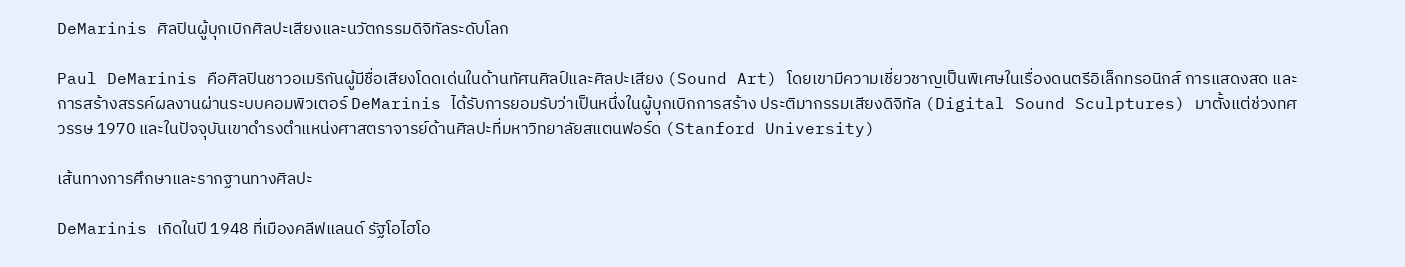DeMarinis ศิลปินผู้บุกเบิกศิลปะเสียงและนวัตกรรมดิจิทัลระดับโลก

Paul DeMarinis คือศิลปินชาวอเมริกันผู้มีชื่อเสียงโดดเด่นในด้านทัศนศิลป์และศิลปะเสียง (Sound Art) โดยเขามีความเชี่ยวชาญเป็นพิเศษในเรื่องดนตรีอิเล็กทรอนิกส์ การแสดงสด และการสร้างสรรค์ผลงานผ่านระบบคอมพิวเตอร์ DeMarinis ได้รับการยอมรับว่าเป็นหนึ่งในผู้บุกเบิกการสร้าง ประติมากรรมเสียงดิจิทัล (Digital Sound Sculptures) มาตั้งแต่ช่วงทศวรรษ 1970 และในปัจจุบันเขาดำรงตำแหน่งศาสตราจารย์ด้านศิลปะที่มหาวิทยาลัยสแตนฟอร์ด (Stanford University)

เส้นทางการศึกษาและรากฐานทางศิลปะ

DeMarinis เกิดในปี 1948 ที่เมืองคลีฟแลนด์ รัฐโอไฮโอ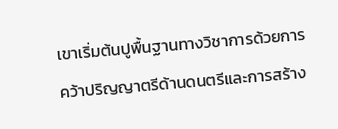เขาเริ่มต้นปูพื้นฐานทางวิชาการด้วยการคว้าปริญญาตรีด้านดนตรีและการสร้าง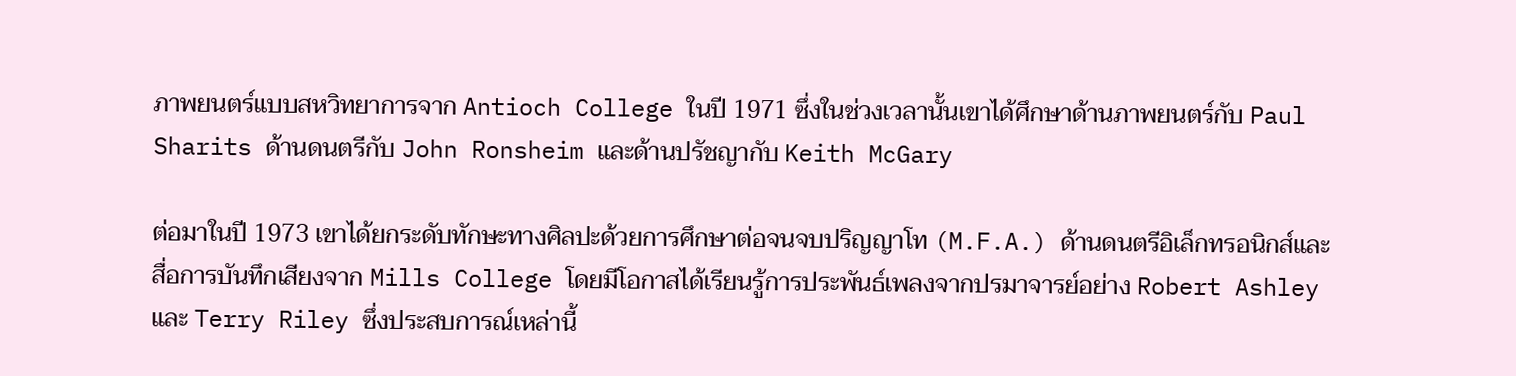ภาพยนตร์แบบสหวิทยาการจาก Antioch College ในปี 1971 ซึ่งในช่วงเวลานั้นเขาได้ศึกษาด้านภาพยนตร์กับ Paul Sharits ด้านดนตรีกับ John Ronsheim และด้านปรัชญากับ Keith McGary

ต่อมาในปี 1973 เขาได้ยกระดับทักษะทางศิลปะด้วยการศึกษาต่อจนจบปริญญาโท (M.F.A.) ด้านดนตรีอิเล็กทรอนิกส์และสื่อการบันทึกเสียงจาก Mills College โดยมีโอกาสได้เรียนรู้การประพันธ์เพลงจากปรมาจารย์อย่าง Robert Ashley และ Terry Riley ซึ่งประสบการณ์เหล่านี้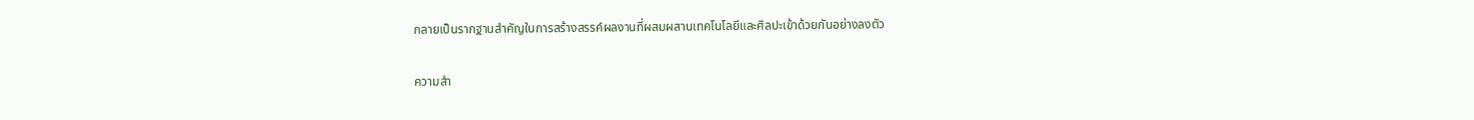กลายเป็นรากฐานสำคัญในการสร้างสรรค์ผลงานที่ผสมผสานเทคโนโลยีและศิลปะเข้าด้วยกันอย่างลงตัว

ความสำ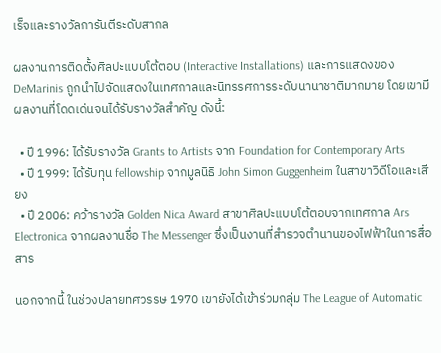เร็จและรางวัลการันตีระดับสากล

ผลงานการติดตั้งศิลปะแบบโต้ตอบ (Interactive Installations) และการแสดงของ DeMarinis ถูกนำไปจัดแสดงในเทศกาลและนิทรรศการระดับนานาชาติมากมาย โดยเขามีผลงานที่โดดเด่นจนได้รับรางวัลสำคัญ ดังนี้:

  • ปี 1996: ได้รับรางวัล Grants to Artists จาก Foundation for Contemporary Arts
  • ปี 1999: ได้รับทุน fellowship จากมูลนิธิ John Simon Guggenheim ในสาขาวิดีโอและเสียง
  • ปี 2006: คว้ารางวัล Golden Nica Award สาขาศิลปะแบบโต้ตอบจากเทศกาล Ars Electronica จากผลงานชื่อ The Messenger ซึ่งเป็นงานที่สำรวจตำนานของไฟฟ้าในการสื่อสาร

นอกจากนี้ ในช่วงปลายทศวรรษ 1970 เขายังได้เข้าร่วมกลุ่ม The League of Automatic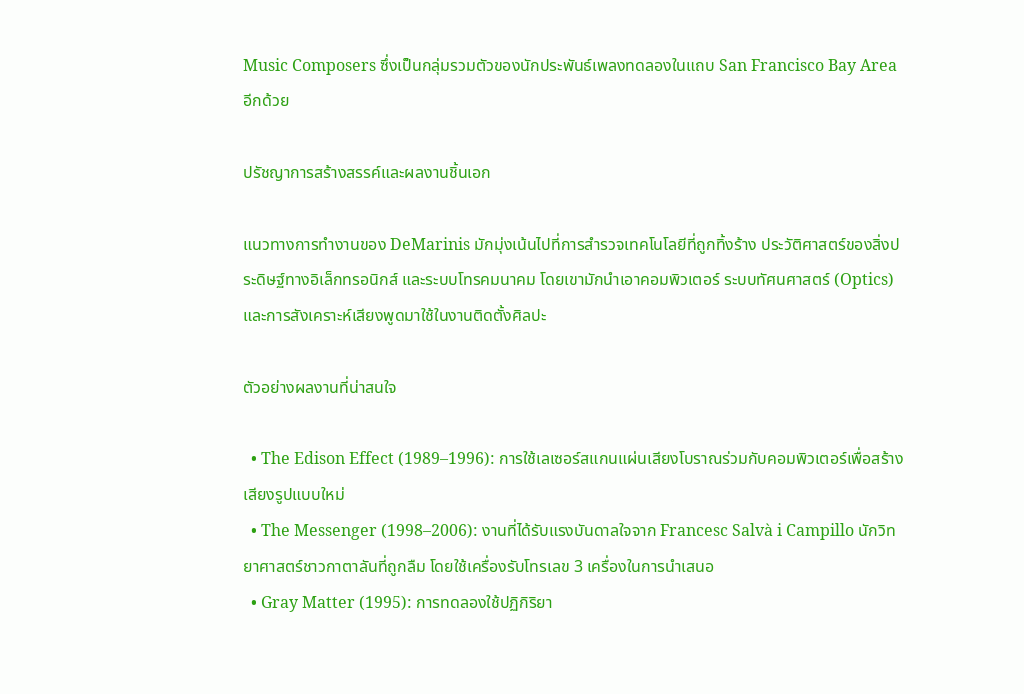Music Composers ซึ่งเป็นกลุ่มรวมตัวของนักประพันธ์เพลงทดลองในแถบ San Francisco Bay Area อีกด้วย

ปรัชญาการสร้างสรรค์และผลงานชิ้นเอก

แนวทางการทำงานของ DeMarinis มักมุ่งเน้นไปที่การสำรวจเทคโนโลยีที่ถูกทิ้งร้าง ประวัติศาสตร์ของสิ่งประดิษฐ์ทางอิเล็กทรอนิกส์ และระบบโทรคมนาคม โดยเขามักนำเอาคอมพิวเตอร์ ระบบทัศนศาสตร์ (Optics) และการสังเคราะห์เสียงพูดมาใช้ในงานติดตั้งศิลปะ

ตัวอย่างผลงานที่น่าสนใจ

  • The Edison Effect (1989–1996): การใช้เลเซอร์สแกนแผ่นเสียงโบราณร่วมกับคอมพิวเตอร์เพื่อสร้างเสียงรูปแบบใหม่
  • The Messenger (1998–2006): งานที่ได้รับแรงบันดาลใจจาก Francesc Salvà i Campillo นักวิทยาศาสตร์ชาวกาตาลันที่ถูกลืม โดยใช้เครื่องรับโทรเลข 3 เครื่องในการนำเสนอ
  • Gray Matter (1995): การทดลองใช้ปฏิกิริยา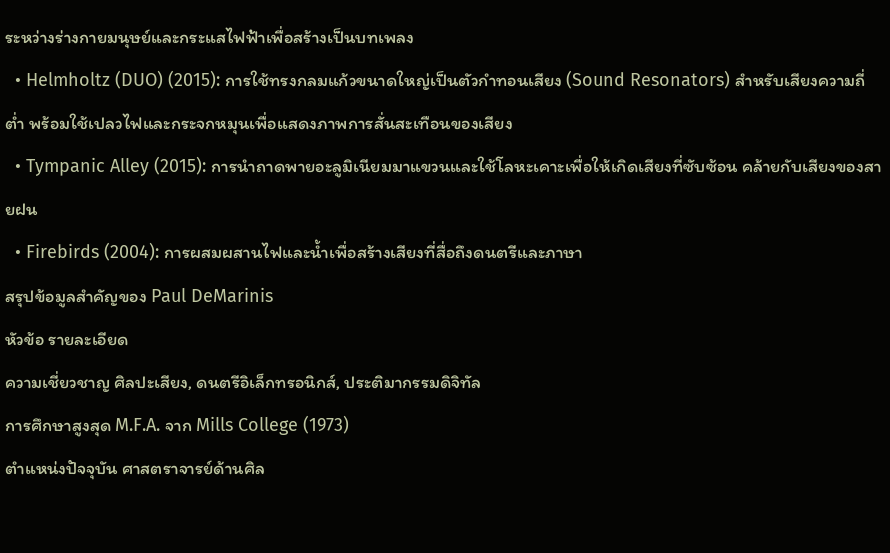ระหว่างร่างกายมนุษย์และกระแสไฟฟ้าเพื่อสร้างเป็นบทเพลง
  • Helmholtz (DUO) (2015): การใช้ทรงกลมแก้วขนาดใหญ่เป็นตัวกำทอนเสียง (Sound Resonators) สำหรับเสียงความถี่ต่ำ พร้อมใช้เปลวไฟและกระจกหมุนเพื่อแสดงภาพการสั่นสะเทือนของเสียง
  • Tympanic Alley (2015): การนำถาดพายอะลูมิเนียมมาแขวนและใช้โลหะเคาะเพื่อให้เกิดเสียงที่ซับซ้อน คล้ายกับเสียงของสายฝน
  • Firebirds (2004): การผสมผสานไฟและน้ำเพื่อสร้างเสียงที่สื่อถึงดนตรีและภาษา
สรุปข้อมูลสำคัญของ Paul DeMarinis
หัวข้อ รายละเอียด
ความเชี่ยวชาญ ศิลปะเสียง, ดนตรีอิเล็กทรอนิกส์, ประติมากรรมดิจิทัล
การศึกษาสูงสุด M.F.A. จาก Mills College (1973)
ตำแหน่งปัจจุบัน ศาสตราจารย์ด้านศิล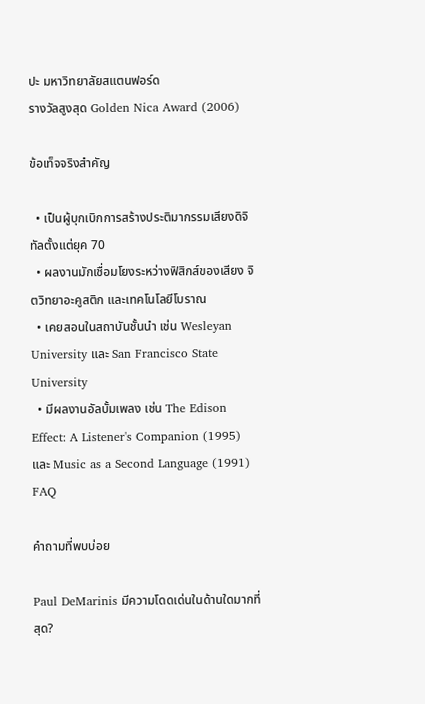ปะ มหาวิทยาลัยสแตนฟอร์ด
รางวัลสูงสุด Golden Nica Award (2006)

ข้อเท็จจริงสำคัญ

  • เป็นผู้บุกเบิกการสร้างประติมากรรมเสียงดิจิทัลตั้งแต่ยุค 70
  • ผลงานมักเชื่อมโยงระหว่างฟิสิกส์ของเสียง จิตวิทยาอะคูสติก และเทคโนโลยีโบราณ
  • เคยสอนในสถาบันชั้นนำ เช่น Wesleyan University และ San Francisco State University
  • มีผลงานอัลบั้มเพลง เช่น The Edison Effect: A Listener's Companion (1995) และ Music as a Second Language (1991)
FAQ

คำถามที่พบบ่อย

Paul DeMarinis มีความโดดเด่นในด้านใดมากที่สุด?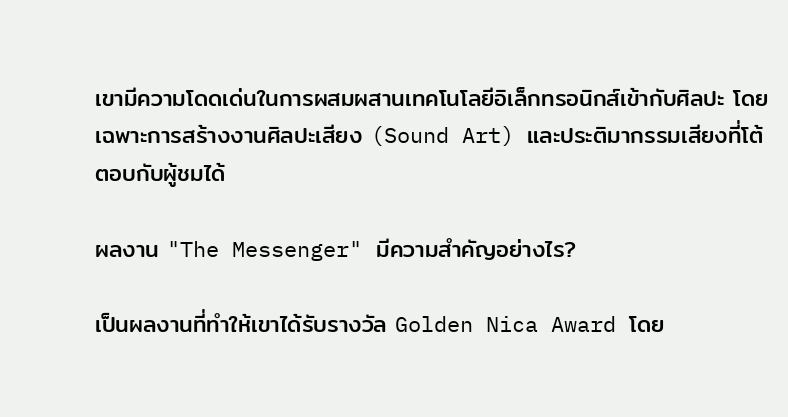เขามีความโดดเด่นในการผสมผสานเทคโนโลยีอิเล็กทรอนิกส์เข้ากับศิลปะ โดยเฉพาะการสร้างงานศิลปะเสียง (Sound Art) และประติมากรรมเสียงที่โต้ตอบกับผู้ชมได้

ผลงาน "The Messenger" มีความสำคัญอย่างไร?

เป็นผลงานที่ทำให้เขาได้รับรางวัล Golden Nica Award โดย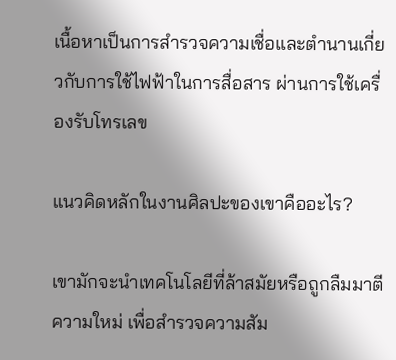เนื้อหาเป็นการสำรวจความเชื่อและตำนานเกี่ยวกับการใช้ไฟฟ้าในการสื่อสาร ผ่านการใช้เครื่องรับโทรเลข

แนวคิดหลักในงานศิลปะของเขาคืออะไร?

เขามักจะนำเทคโนโลยีที่ล้าสมัยหรือถูกลืมมาตีความใหม่ เพื่อสำรวจความสัม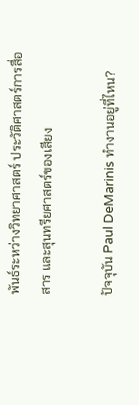พันธ์ระหว่างวิทยาศาสตร์ ประวัติศาสตร์การสื่อสาร และสุนทรียศาสตร์ของเสียง

ปัจจุบัน Paul DeMarinis ทำงานอยู่ที่ไหน?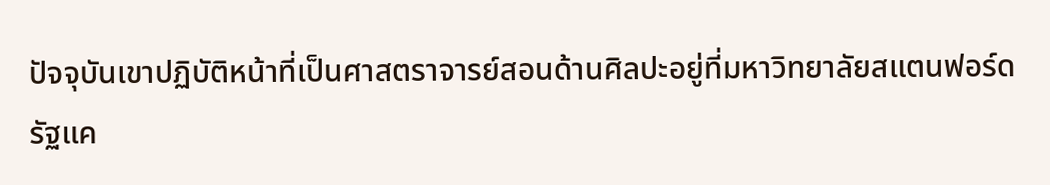ปัจจุบันเขาปฏิบัติหน้าที่เป็นศาสตราจารย์สอนด้านศิลปะอยู่ที่มหาวิทยาลัยสแตนฟอร์ด รัฐแค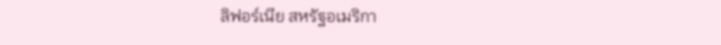ลิฟอร์เนีย สหรัฐอเมริกา